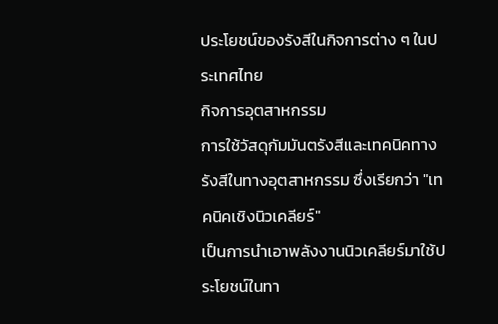ประโยชน์ของรังสีในกิจการต่าง ๆ ในประเทศไทย
กิจการอุตสาหกรรม
การใช้วัสดุกัมมันตรังสีและเทคนิคทางรังสีในทางอุตสาหกรรม ซึ่งเรียกว่า "เทคนิคเชิงนิวเคลียร์"
เป็นการนำเอาพลังงานนิวเคลียร์มาใช้ประโยชน์ในทา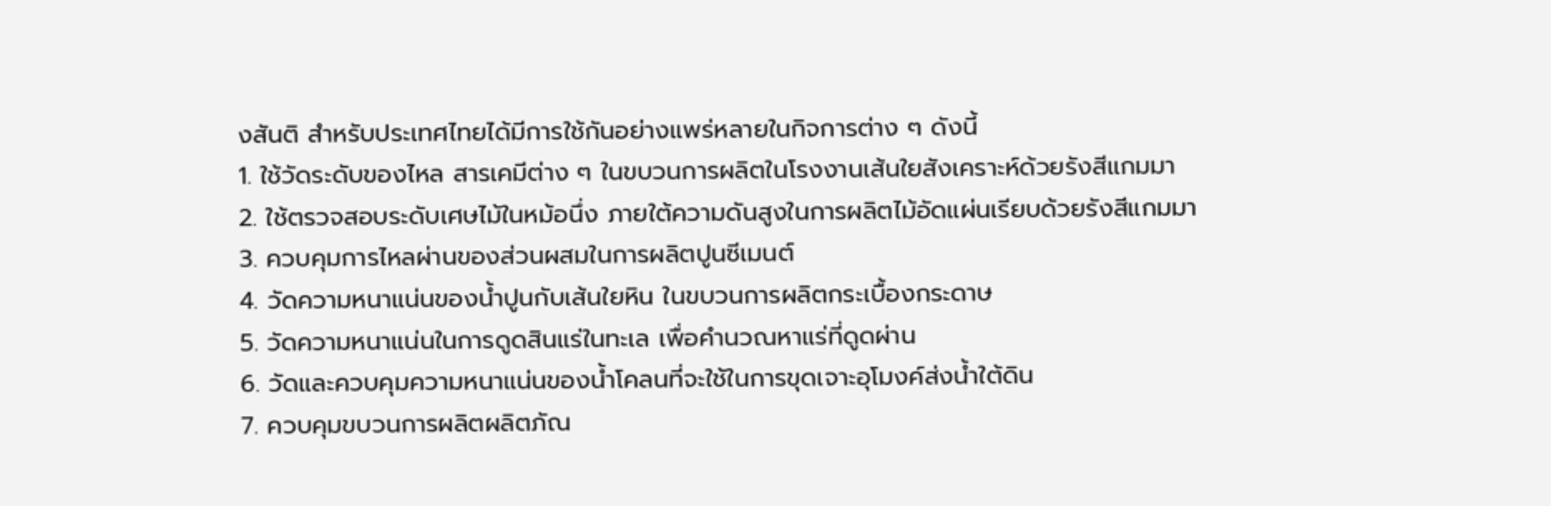งสันติ สำหรับประเทศไทยได้มีการใช้กันอย่างแพร่หลายในกิจการต่าง ๆ ดังนี้
1. ใช้วัดระดับของไหล สารเคมีต่าง ๆ ในขบวนการผลิตในโรงงานเส้นใยสังเคราะห์ด้วยรังสีแกมมา
2. ใช้ตรวจสอบระดับเศษไม้ในหม้อนึ่ง ภายใต้ความดันสูงในการผลิตไม้อัดแผ่นเรียบด้วยรังสีแกมมา
3. ควบคุมการไหลผ่านของส่วนผสมในการผลิตปูนซีเมนต์
4. วัดความหนาแน่นของน้ำปูนกับเส้นใยหิน ในขบวนการผลิตกระเบื้องกระดาษ
5. วัดความหนาแน่นในการดูดสินแร่ในทะเล เพื่อคำนวณหาแร่ที่ดูดผ่าน
6. วัดและควบคุมความหนาแน่นของน้ำโคลนที่จะใช้ในการขุดเจาะอุโมงค์ส่งน้ำใต้ดิน
7. ควบคุมขบวนการผลิตผลิตภัณ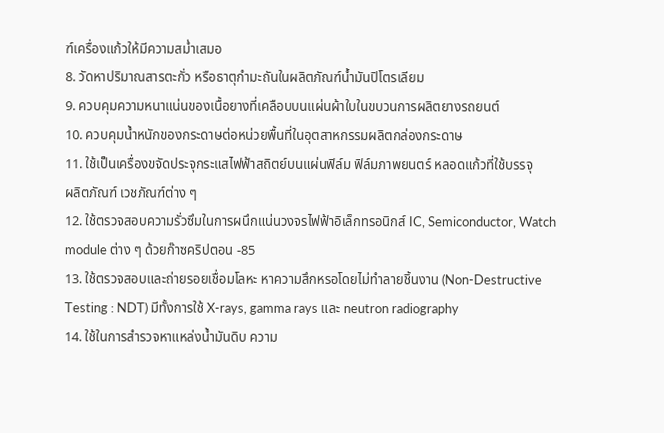ฑ์เครื่องแก้วให้มีความสม่ำเสมอ
8. วัดหาปริมาณสารตะกั่ว หรือธาตุกำมะถันในผลิตภัณฑ์น้ำมันปิโตรเลียม
9. ควบคุมความหนาแน่นของเนื้อยางที่เคลือบบนแผ่นผ้าใบในขบวนการผลิตยางรถยนต์
10. ควบคุมน้ำหนักของกระดาษต่อหน่วยพื้นที่ในอุตสาหกรรมผลิตกล่องกระดาษ
11. ใช้เป็นเครื่องขจัดประจุกระแสไฟฟ้าสถิตย์บนแผ่นฟิล์ม ฟิล์มภาพยนตร์ หลอดแก้วที่ใช้บรรจุ
ผลิตภัณฑ์ เวชภัณฑ์ต่าง ๆ
12. ใช้ตรวจสอบความรั่วซึมในการผนึกแน่นวงจรไฟฟ้าอิเล็กทรอนิกส์ IC, Semiconductor, Watch
module ต่าง ๆ ด้วยก๊าซคริปตอน -85
13. ใช้ตรวจสอบและถ่ายรอยเชื่อมโลหะ หาความสึกหรอโดยไม่ทำลายชิ้นงาน (Non-Destructive
Testing : NDT) มีทั้งการใช้ X-rays, gamma rays และ neutron radiography
14. ใช้ในการสำรวจหาแหล่งน้ำมันดิบ ความ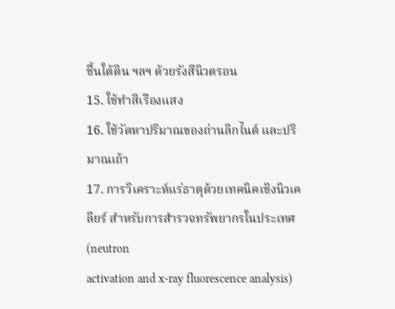ชื้นใต้ดิน ฯลฯ ด้วยรังสีนิวตรอน
15. ใช้ทำสีเรืองแสง
16. ใช้วัดหาปริมาณของถ่านลิกไนต์ และปริมาณเถ้า
17. การวิเคราะห์แร่ธาตุด้วยเทคนิคเชิงนิวเคลียร์ สำหรับการสำรวจทรัพยากรในประเทศ (neutron
activation and x-ray fluorescence analysis)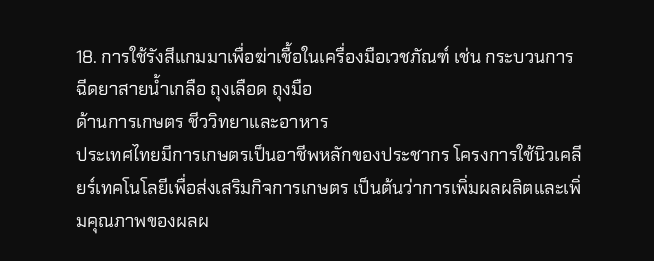18. การใช้รังสีแกมมาเพื่อฆ่าเชื้อในเครื่องมือเวชภัณฑ์ เช่น กระบวนการฉีดยาสายน้ำเกลือ ถุงเลือด ถุงมือ
ด้านการเกษตร ชีววิทยาและอาหาร
ประเทศไทยมีการเกษตรเป็นอาชีพหลักของประชากร โครงการใช้นิวเคลียร์เทคโนโลยีเพื่อส่งเสริมกิจการเกษตร เป็นต้นว่าการเพิ่มผลผลิตและเพิ่มคุณภาพของผลผ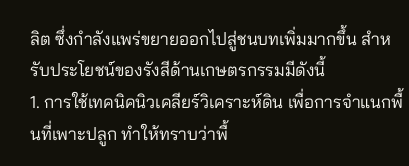ลิต ซึ่งกำลังแพร่ขยายออกไปสู่ชนบทเพิ่มมากขึ้น สำหรับประโยชน์ของรังสีด้านเกษตรกรรมมีดังนี้
1. การใช้เทคนิคนิวเคลียร์วิเคราะห์ดิน เพื่อการจำแนกพื้นที่เพาะปลูก ทำให้ทราบว่าพื้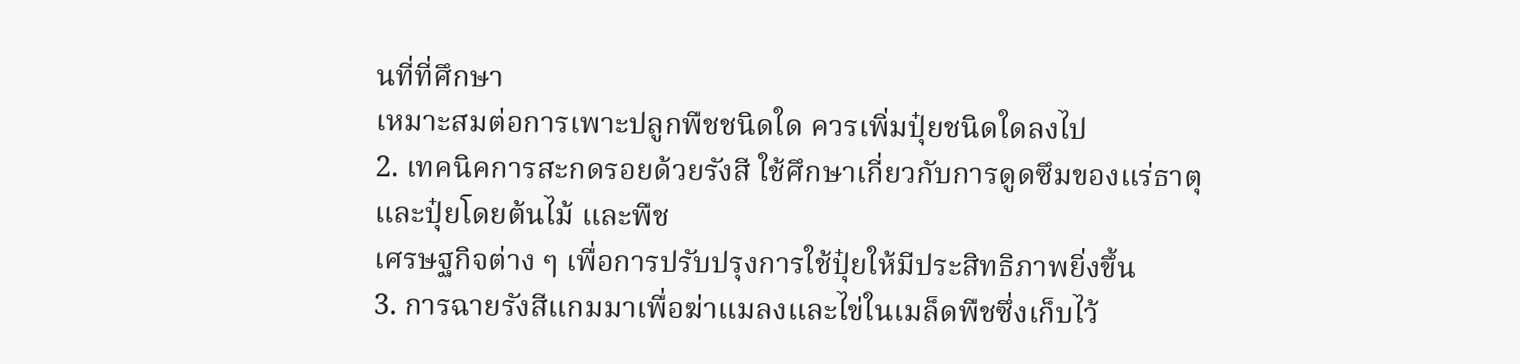นที่ที่ศึกษา
เหมาะสมต่อการเพาะปลูกพืชชนิดใด ควรเพิ่มปุ๋ยชนิดใดลงไป
2. เทคนิคการสะกดรอยด้วยรังสี ใช้ศึกษาเกี่ยวกับการดูดซึมของแร่ธาตุ และปุ๋ยโดยต้นไม้ และพืช
เศรษฐกิจต่าง ๆ เพื่อการปรับปรุงการใช้ปุ๋ยให้มีประสิทธิภาพยิ่งขึ้น
3. การฉายรังสีแกมมาเพื่อฆ่าแมลงและไข่ในเมล็ดพืชซึ่งเก็บไว้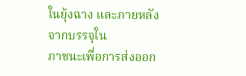ในยุ้งฉาง และภายหลังจากบรรจุใน
ภาชนะเพื่อการส่งออก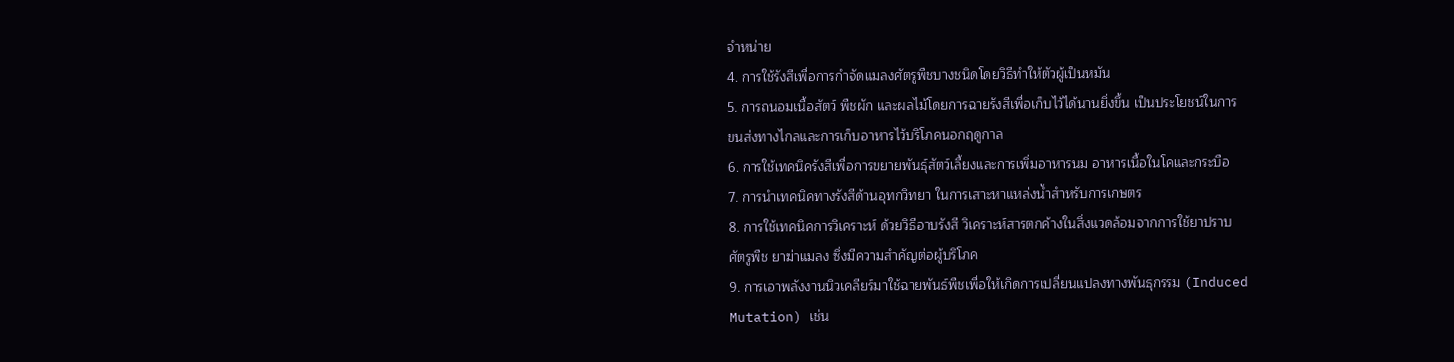จำหน่าย
4. การใช้รังสีเพื่อการกำจัดแมลงศัตรูพืชบางชนิดโดยวิธีทำให้ตัวผู้เป็นหมัน
5. การถนอมเนื้อสัตว์ พืชผัก และผลไม้โดยการฉายรังสีเพื่อเก็บไว้ได้นานยิ่งขึ้น เป็นประโยชน์ในการ
ขนส่งทางไกลและการเก็บอาหารไว้บริโภคนอกฤดูกาล
6. การใช้เทคนิครังสีเพื่อการขยายพันธุ์สัตว์เลี้ยงและการเพิ่มอาหารนม อาหารเนื้อในโคและกระบือ
7. การนำเทคนิคทางรังสีด้านอุทกวิทยา ในการเสาะหาแหล่งน้ำสำหรับการเกษตร
8. การใช้เทคนิคการวิเคราะห์ ด้วยวิธีอาบรังสี วิเคราะห์สารตกค้างในสิ่งแวดล้อมจากการใช้ยาปราบ
ศัตรูพืช ยาฆ่าแมลง ซึ่งมีความสำคัญต่อผู้บริโภค
9. การเอาพลังงานนิวเคลียร์มาใช้ฉายพันธ์พืชเพื่อให้เกิดการเปลี่ยนแปลงทางพันธุกรรม (Induced
Mutation) เช่น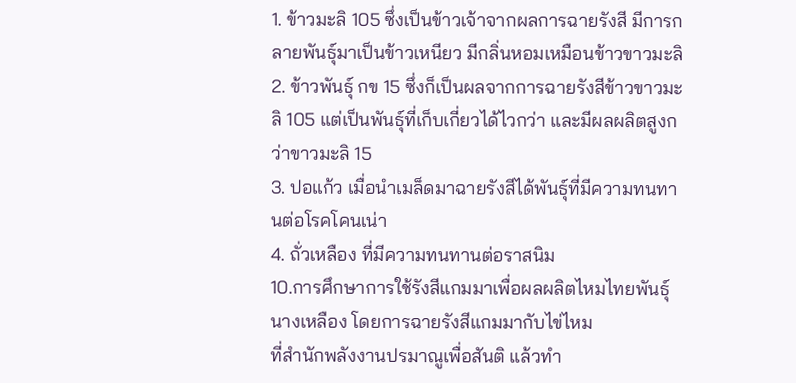1. ข้าวมะลิ 105 ซึ่งเป็นข้าวเจ้าจากผลการฉายรังสี มีการกลายพันธุ์มาเป็นข้าวเหนียว มีกลิ่นหอมเหมือนข้าวขาวมะลิ
2. ข้าวพันธุ์ กข 15 ซึ่งก็เป็นผลจากการฉายรังสีข้าวขาวมะลิ 105 แต่เป็นพันธุ์ที่เก็บเกี่ยวได้ไวกว่า และมีผลผลิตสูงกว่าขาวมะลิ 15
3. ปอแก้ว เมื่อนำเมล็ดมาฉายรังสีได้พันธุ์ที่มีความทนทานต่อโรคโคนเน่า
4. ถั่วเหลือง ที่มีความทนทานต่อราสนิม
10.การศึกษาการใช้รังสีแกมมาเพื่อผลผลิตไหมไทยพันธุ์นางเหลือง โดยการฉายรังสีแกมมากับไข่ไหม
ที่สำนักพลังงานปรมาณูเพื่อสันติ แล้วทำ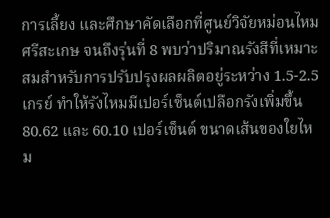การเลี้ยง และศึกษาคัดเลือกที่ศูนย์วิจัยหม่อนไหม ศรีสะเกษ จนถึงรุ่นที่ 8 พบว่าปริมาณรังสีที่เหมาะสมสำหรับการปรับปรุงผลผลิตอยู่ระหว่าง 1.5-2.5 เกรย์ ทำให้รังไหมมีเปอร์เซ็นต์เปลือกรังเพิ่มขึ้น 80.62 และ 60.10 เปอร์เซ็นต์ ขนาดเส้นของใยไหม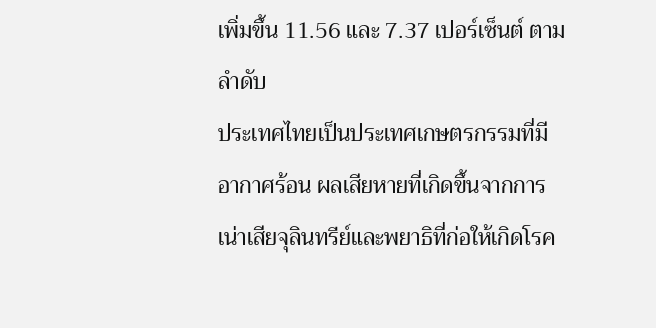เพิ่มขึ้น 11.56 และ 7.37 เปอร์เซ็นต์ ตามลำดับ
ประเทศไทยเป็นประเทศเกษตรกรรมที่มีอากาศร้อน ผลเสียหายที่เกิดขึ้นจากการเน่าเสียจุลินทรีย์และพยาธิที่ก่อให้เกิดโรค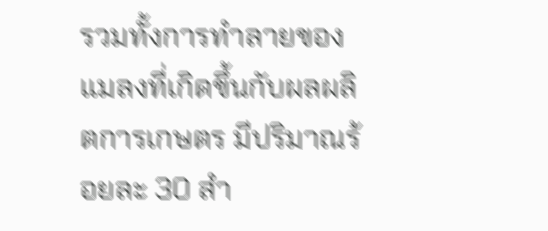รวมทั้งการทำลายของแมลงที่เกิดขึ้นกับผลผลิตการเกษตร มีปริมาณร้อยละ 30 สำ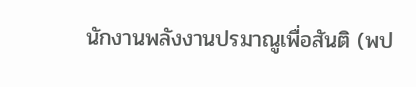นักงานพลังงานปรมาณูเพื่อสันติ (พป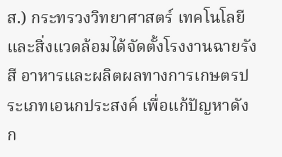ส.) กระทรวงวิทยาศาสตร์ เทคโนโลยีและสิ่งแวดล้อมได้จัดตั้งโรงงานฉายรังสี อาหารและผลิตผลทางการเกษตรประเภทเอนกประสงค์ เพื่อแก้ปัญหาดังก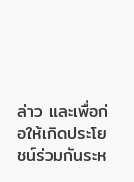ล่าว และเพื่อก่อให้เกิดประโยชน์ร่วมกันระห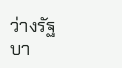ว่างรัฐบา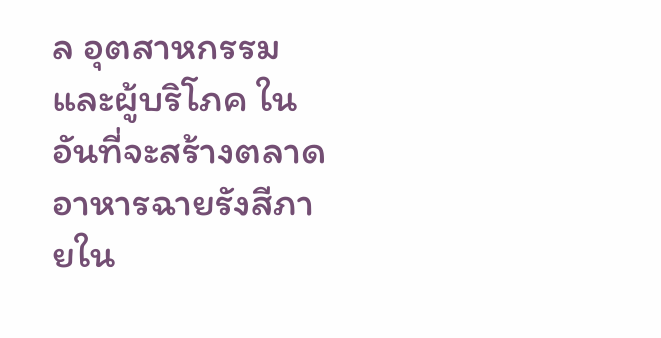ล อุตสาหกรรม และผู้บริโภค ในอันที่จะสร้างตลาดอาหารฉายรังสีภายใน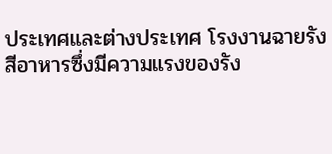ประเทศและต่างประเทศ โรงงานฉายรังสีอาหารซึ่งมีความแรงของรัง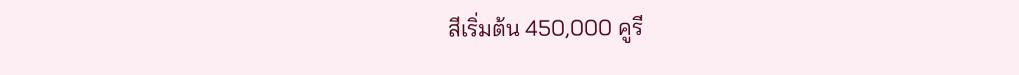สีเริ่มต้น 450,000 คูรี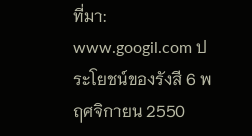ที่มา: www.googil.com ประโยชน์ของรังสี 6 พฤศจิกายน 2550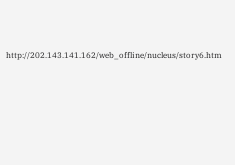http://202.143.141.162/web_offline/nucleus/story6.htm